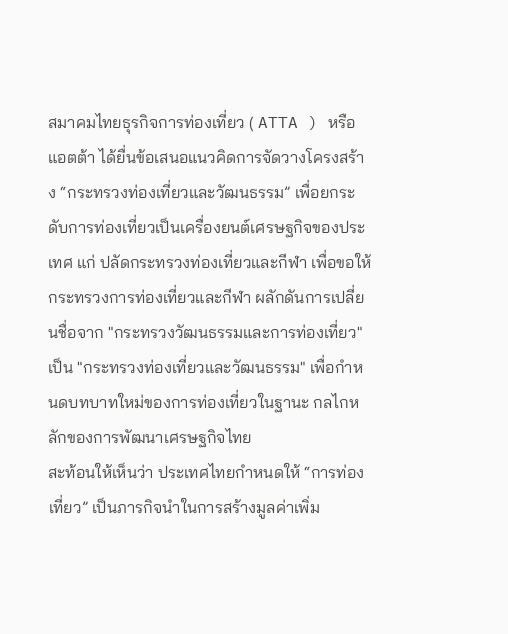สมาคมไทยธุรกิจการท่องเที่ยว ( ATTA ) หรือ แอตต้า ได้ยื่นข้อเสนอแนวคิดการจัดวางโครงสร้าง “กระทรวงท่องเที่ยวและวัฒนธรรม” เพื่อยกระดับการท่องเที่ยวเป็นเครื่องยนต์เศรษฐกิจของประเทศ แก่ ปลัดกระทรวงท่องเที่ยวและกีฬา เพื่อขอให้กระทรวงการท่องเที่ยวและกีฬา ผลักดันการเปลี่ยนชื่อจาก "กระทรวงวัฒนธรรมและการท่องเที่ยว" เป็น "กระทรวงท่องเที่ยวและวัฒนธรรม" เพื่อกำหนดบทบาทใหม่ของการท่องเที่ยวในฐานะ กลไกหลักของการพัฒนาเศรษฐกิจไทย
สะท้อนให้เห็นว่า ประเทศไทยกำหนดให้ “การท่องเที่ยว” เป็นภารกิจนำในการสร้างมูลค่าเพิ่ม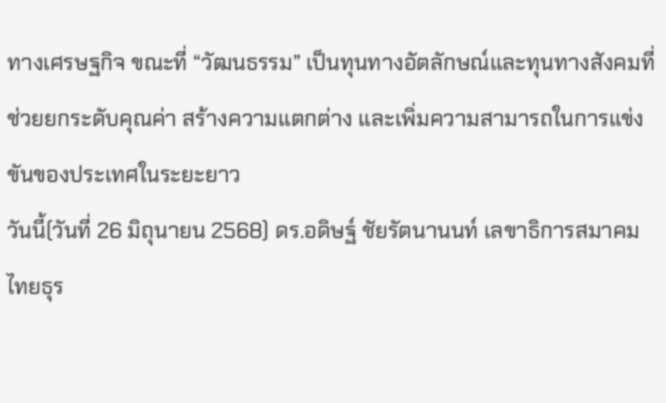ทางเศรษฐกิจ ขณะที่ “วัฒนธรรม” เป็นทุนทางอัตลักษณ์และทุนทางสังคมที่ช่วยยกระดับคุณค่า สร้างความแตกต่าง และเพิ่มความสามารถในการแข่งขันของประเทศในระยะยาว
วันนี้(วันที่ 26 มิถุนายน 2568) ดร.อดิษฐ์ ชัยรัตนานนท์ เลขาธิการสมาคมไทยธุร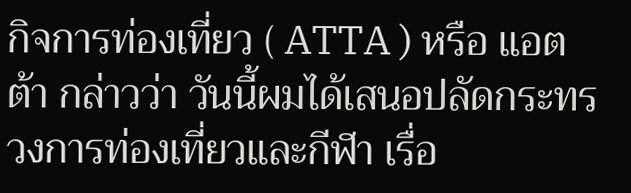กิจการท่องเที่ยว ( ATTA ) หรือ แอตต้า กล่าวว่า วันนี้ผมได้เสนอปลัดกระทรวงการท่องเที่ยวและกีฬา เรื่อ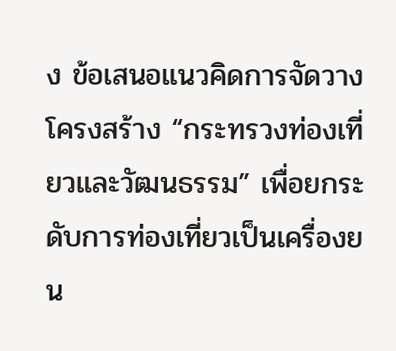ง ข้อเสนอแนวคิดการจัดวางโครงสร้าง “กระทรวงท่องเที่ยวและวัฒนธรรม” เพื่อยกระดับการท่องเที่ยวเป็นเครื่องยน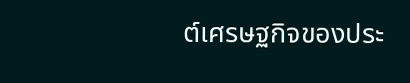ต์เศรษฐกิจของประ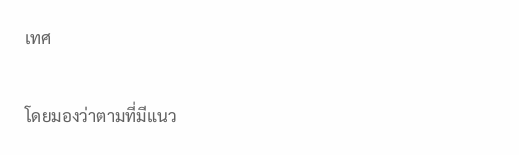เทศ

โดยมองว่าตามที่มีแนว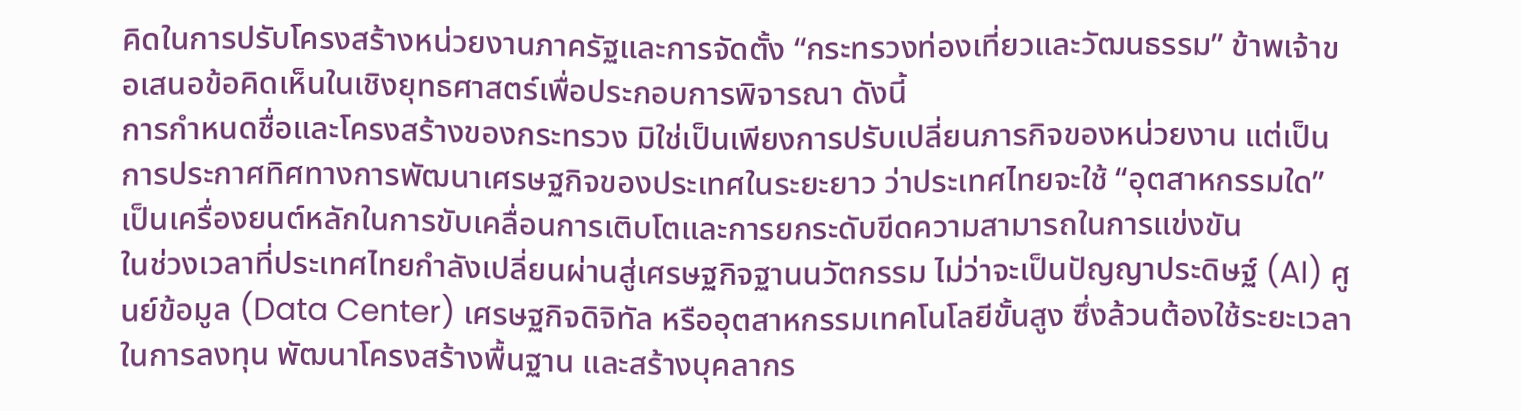คิดในการปรับโครงสร้างหน่วยงานภาครัฐและการจัดตั้ง “กระทรวงท่องเที่ยวและวัฒนธรรม” ข้าพเจ้าขอเสนอข้อคิดเห็นในเชิงยุทธศาสตร์เพื่อประกอบการพิจารณา ดังนี้
การกำหนดชื่อและโครงสร้างของกระทรวง มิใช่เป็นเพียงการปรับเปลี่ยนภารกิจของหน่วยงาน แต่เป็นการประกาศทิศทางการพัฒนาเศรษฐกิจของประเทศในระยะยาว ว่าประเทศไทยจะใช้ “อุตสาหกรรมใด” เป็นเครื่องยนต์หลักในการขับเคลื่อนการเติบโตและการยกระดับขีดความสามารถในการแข่งขัน
ในช่วงเวลาที่ประเทศไทยกำลังเปลี่ยนผ่านสู่เศรษฐกิจฐานนวัตกรรม ไม่ว่าจะเป็นปัญญาประดิษฐ์ (AI) ศูนย์ข้อมูล (Data Center) เศรษฐกิจดิจิทัล หรืออุตสาหกรรมเทคโนโลยีขั้นสูง ซึ่งล้วนต้องใช้ระยะเวลาในการลงทุน พัฒนาโครงสร้างพื้นฐาน และสร้างบุคลากร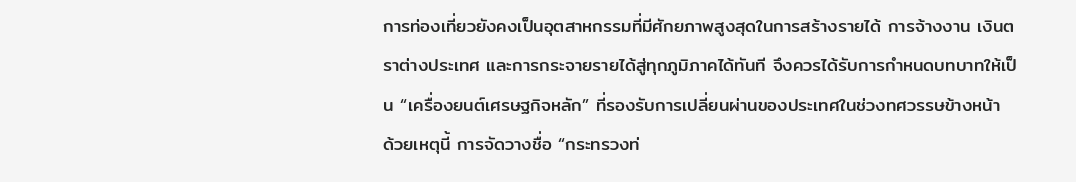การท่องเที่ยวยังคงเป็นอุตสาหกรรมที่มีศักยภาพสูงสุดในการสร้างรายได้ การจ้างงาน เงินตราต่างประเทศ และการกระจายรายได้สู่ทุกภูมิภาคได้ทันที จึงควรได้รับการกำหนดบทบาทให้เป็น “เครื่องยนต์เศรษฐกิจหลัก” ที่รองรับการเปลี่ยนผ่านของประเทศในช่วงทศวรรษข้างหน้า
ด้วยเหตุนี้ การจัดวางชื่อ “กระทรวงท่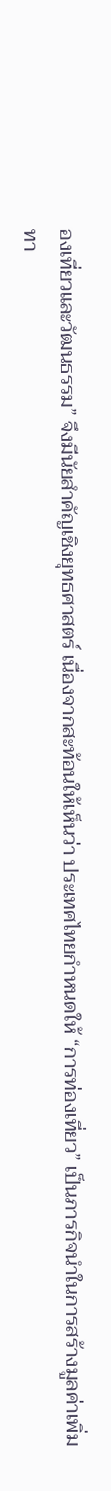องเที่ยวและวัฒนธรรม” จึงมีนัยสำคัญเชิงยุทธศาสตร์ เนื่องจากสะท้อนให้เห็นว่า ประเทศไทยกำหนดให้ “การท่องเที่ยว” เป็นภารกิจนำในการสร้างมูลค่าเพิ่มทา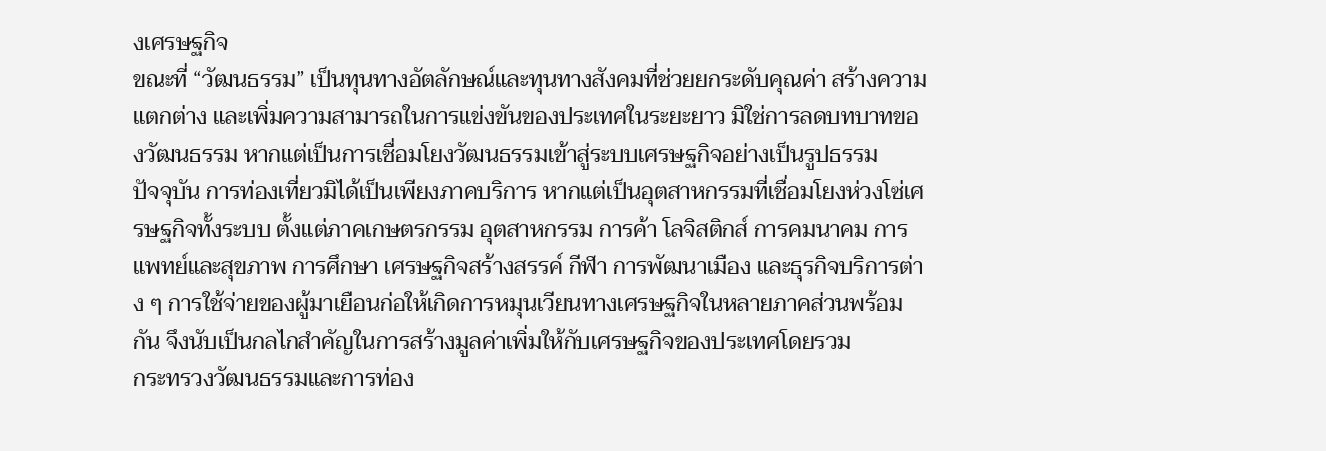งเศรษฐกิจ
ขณะที่ “วัฒนธรรม” เป็นทุนทางอัตลักษณ์และทุนทางสังคมที่ช่วยยกระดับคุณค่า สร้างความแตกต่าง และเพิ่มความสามารถในการแข่งขันของประเทศในระยะยาว มิใช่การลดบทบาทของวัฒนธรรม หากแต่เป็นการเชื่อมโยงวัฒนธรรมเข้าสู่ระบบเศรษฐกิจอย่างเป็นรูปธรรม
ปัจจุบัน การท่องเที่ยวมิได้เป็นเพียงภาคบริการ หากแต่เป็นอุตสาหกรรมที่เชื่อมโยงห่วงโซ่เศรษฐกิจทั้งระบบ ตั้งแต่ภาคเกษตรกรรม อุตสาหกรรม การค้า โลจิสติกส์ การคมนาคม การแพทย์และสุขภาพ การศึกษา เศรษฐกิจสร้างสรรค์ กีฬา การพัฒนาเมือง และธุรกิจบริการต่าง ๆ การใช้จ่ายของผู้มาเยือนก่อให้เกิดการหมุนเวียนทางเศรษฐกิจในหลายภาคส่วนพร้อมกัน จึงนับเป็นกลไกสำคัญในการสร้างมูลค่าเพิ่มให้กับเศรษฐกิจของประเทศโดยรวม
กระทรวงวัฒนธรรมและการท่อง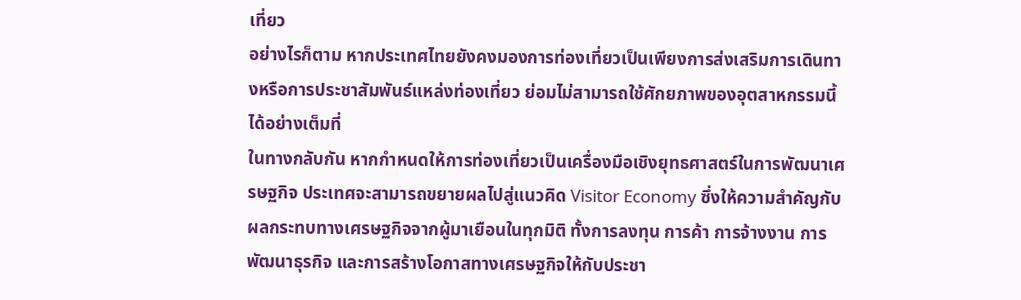เที่ยว
อย่างไรก็ตาม หากประเทศไทยยังคงมองการท่องเที่ยวเป็นเพียงการส่งเสริมการเดินทางหรือการประชาสัมพันธ์แหล่งท่องเที่ยว ย่อมไม่สามารถใช้ศักยภาพของอุตสาหกรรมนี้ได้อย่างเต็มที่
ในทางกลับกัน หากกำหนดให้การท่องเที่ยวเป็นเครื่องมือเชิงยุทธศาสตร์ในการพัฒนาเศรษฐกิจ ประเทศจะสามารถขยายผลไปสู่แนวคิด Visitor Economy ซึ่งให้ความสำคัญกับผลกระทบทางเศรษฐกิจจากผู้มาเยือนในทุกมิติ ทั้งการลงทุน การค้า การจ้างงาน การพัฒนาธุรกิจ และการสร้างโอกาสทางเศรษฐกิจให้กับประชา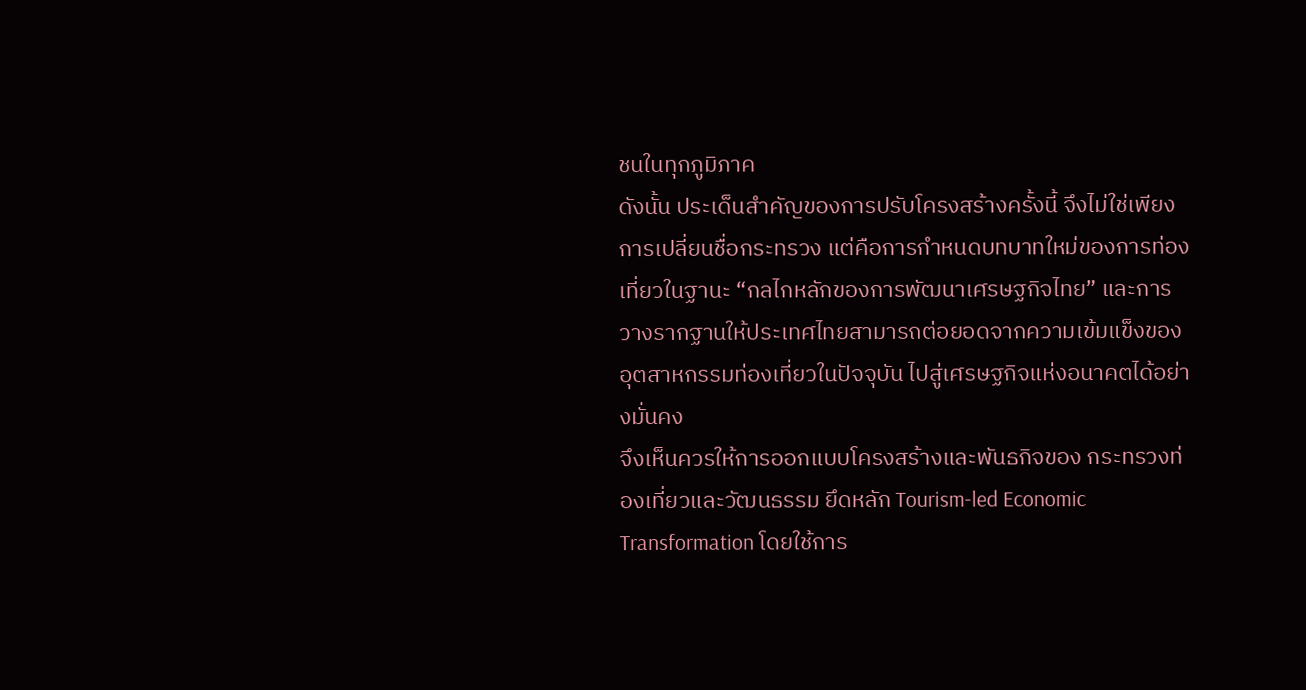ชนในทุกภูมิภาค
ดังนั้น ประเด็นสำคัญของการปรับโครงสร้างครั้งนี้ จึงไม่ใช่เพียงการเปลี่ยนชื่อกระทรวง แต่คือการกำหนดบทบาทใหม่ของการท่องเที่ยวในฐานะ “กลไกหลักของการพัฒนาเศรษฐกิจไทย” และการวางรากฐานให้ประเทศไทยสามารถต่อยอดจากความเข้มแข็งของอุตสาหกรรมท่องเที่ยวในปัจจุบัน ไปสู่เศรษฐกิจแห่งอนาคตได้อย่างมั่นคง
จึงเห็นควรให้การออกแบบโครงสร้างและพันธกิจของ กระทรวงท่องเที่ยวและวัฒนธรรม ยึดหลัก Tourism-led Economic Transformation โดยใช้การ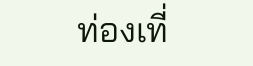ท่องเที่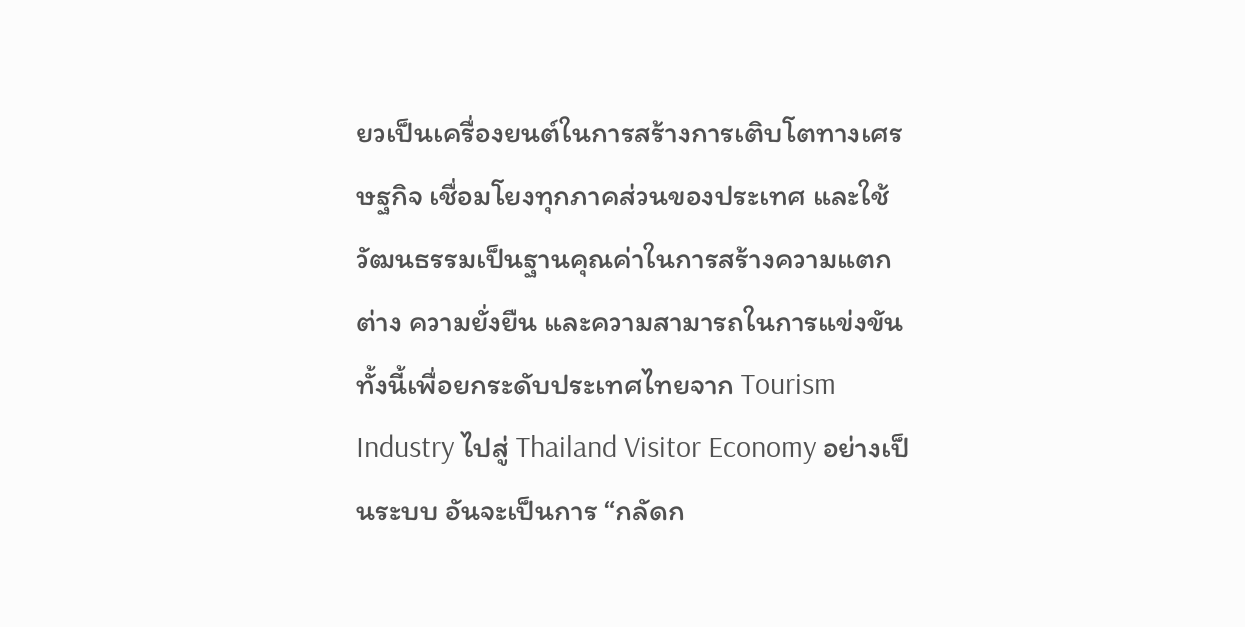ยวเป็นเครื่องยนต์ในการสร้างการเติบโตทางเศรษฐกิจ เชื่อมโยงทุกภาคส่วนของประเทศ และใช้วัฒนธรรมเป็นฐานคุณค่าในการสร้างความแตกต่าง ความยั่งยืน และความสามารถในการแข่งขัน
ทั้งนี้เพื่อยกระดับประเทศไทยจาก Tourism Industry ไปสู่ Thailand Visitor Economy อย่างเป็นระบบ อันจะเป็นการ “กลัดก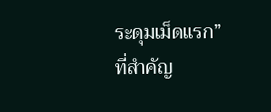ระดุมเม็ดแรก” ที่สำคัญ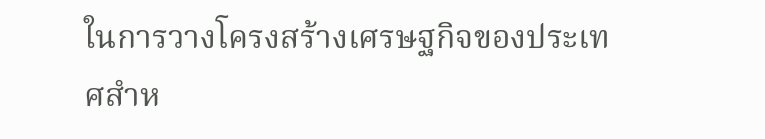ในการวางโครงสร้างเศรษฐกิจของประเทศสำห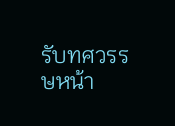รับทศวรรษหน้า